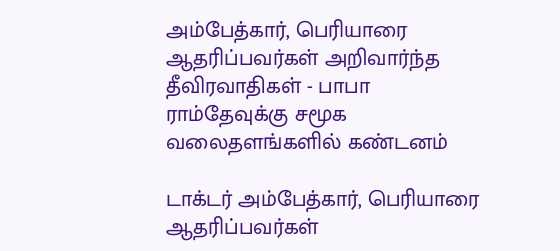அம்பேத்கார், பெரியாரை ஆதரிப்பவர்கள் அறிவார்ந்த தீவிரவாதிகள் - பாபா ராம்தேவுக்கு சமூக வலைதளங்களில் கண்டனம்

டாக்டர் அம்பேத்கார், பெரியாரை ஆதரிப்பவர்கள்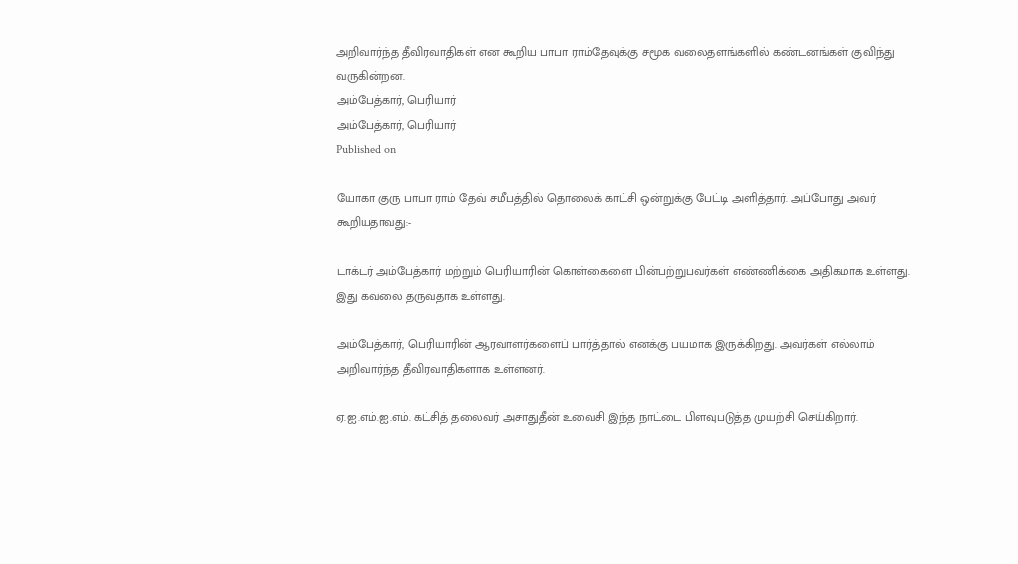அறிவார்ந்த தீவிரவாதிகள் என கூறிய பாபா ராம்தேவுக்கு சமூக வலைதளங்களில் கண்டனங்கள் குவிந்து வருகின்றன.
அம்பேத்கார், பெரியார்
அம்பேத்கார், பெரியார்
Published on

யோகா குரு பாபா ராம் தேவ் சமீபத்தில் தொலைக் காட்சி ஒன்றுக்கு பேட்டி அளித்தார். அப்போது அவர் கூறியதாவது:-

டாக்டர் அம்பேத்கார் மற்றும் பெரியாரின் கொள்கைளை பின்பற்றுபவர்கள் எண்ணிக்கை அதிகமாக உள்ளது. இது கவலை தருவதாக உள்ளது.

அம்பேத்கார், பெரியாரின் ஆரவாளர்களைப் பார்த்தால் எனக்கு பயமாக இருக்கிறது. அவர்கள் எல்லாம் அறிவார்ந்த தீவிரவாதிகளாக உள்ளனர்.

ஏ.ஐ.எம்.ஐ.எம். கட்சித் தலைவர் அசாதுதீன் உவைசி இந்த நாட்டை பிளவுபடுத்த முயற்சி செய்கிறார்.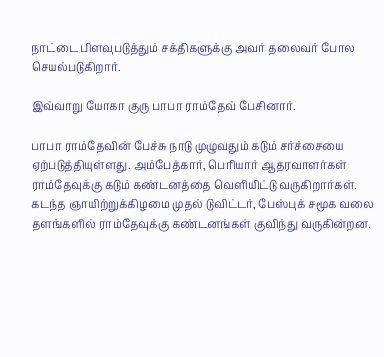நாட்டை பிளவுபடுத்தும் சக்திகளுக்கு அவர் தலைவர் போல செயல்படுகிறார்.

இவ்வாறு யோகா குரு பாபா ராம்தேவ் பேசினார்.

பாபா ராம்தேவின் பேச்சு நாடு முழுவதும் கடும் சர்ச்சையை ஏற்படுத்தியுள்ளது. அம்பேத்கார், பெரியார் ஆதரவாளர்கள் ராம்தேவுக்கு கடும் கண்டனத்தை வெளியிட்டு வருகிறார்கள். கடந்த ஞாயிற்றுக்கிழமை முதல் டுவிட்டர், பேஸ்புக் சமூக வலை தளங்களில் ராம்தேவுக்கு கண்டனங்கள் குவிந்து வருகின்றன.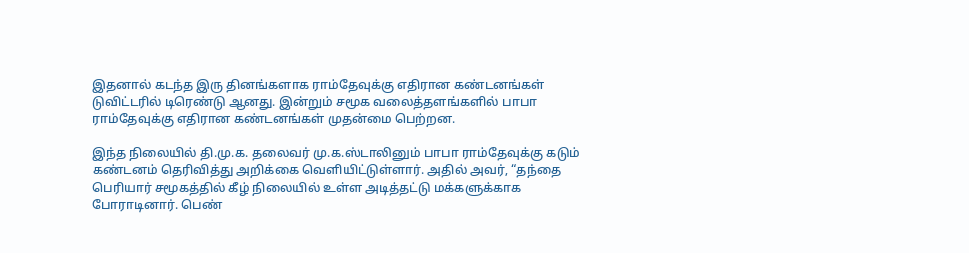இதனால் கடந்த இரு தினங்களாக ராம்தேவுக்கு எதிரான கண்டனங்கள் டுவிட்டரில் டிரெண்டு ஆனது. இன்றும் சமூக வலைத்தளங்களில் பாபா ராம்தேவுக்கு எதிரான கண்டனங்கள் முதன்மை பெற்றன.

இந்த நிலையில் தி.மு.க. தலைவர் மு.க.ஸ்டாலினும் பாபா ராம்தேவுக்கு கடும் கண்டனம் தெரிவித்து அறிக்கை வெளியிட்டுள்ளார். அதில் அவர், “தந்தை பெரியார் சமூகத்தில் கீழ் நிலையில் உள்ள அடித்தட்டு மக்களுக்காக போராடினார். பெண்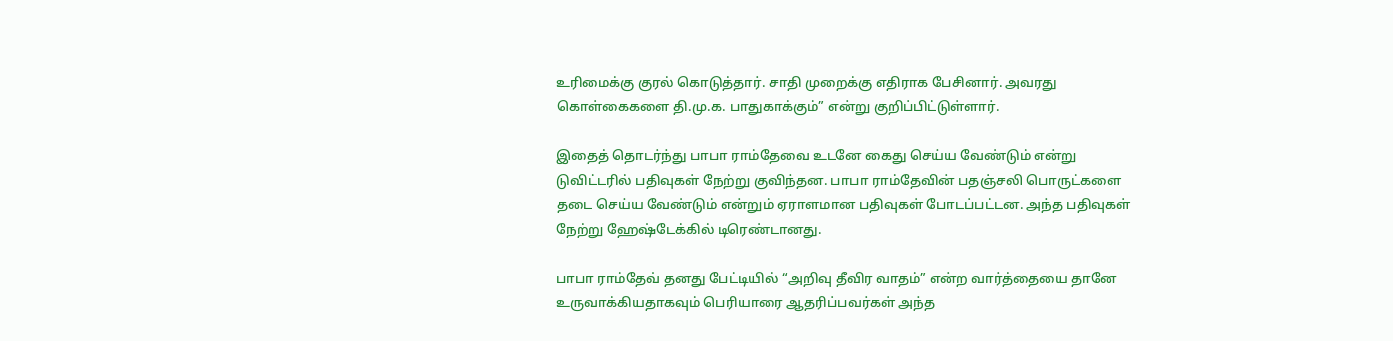உரிமைக்கு குரல் கொடுத்தார். சாதி முறைக்கு எதிராக பேசினார். அவரது கொள்கைகளை தி.மு.க. பாதுகாக்கும்” என்று குறிப்பிட்டுள்ளார்.

இதைத் தொடர்ந்து பாபா ராம்தேவை உடனே கைது செய்ய வேண்டும் என்று டுவிட்டரில் பதிவுகள் நேற்று குவிந்தன. பாபா ராம்தேவின் பதஞ்சலி பொருட்களை தடை செய்ய வேண்டும் என்றும் ஏராளமான பதிவுகள் போடப்பட்டன. அந்த பதிவுகள் நேற்று ஹேஷ்டேக்கில் டிரெண்டானது.

பாபா ராம்தேவ் தனது பேட்டியில் “அறிவு தீவிர வாதம்” என்ற வார்த்தையை தானே உருவாக்கியதாகவும் பெரியாரை ஆதரிப்பவர்கள் அந்த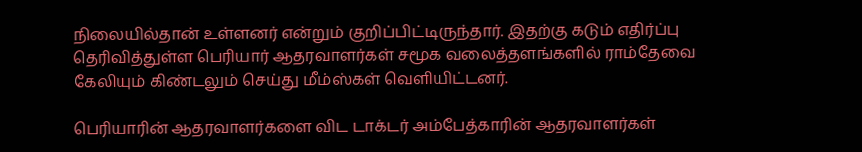நிலையில்தான் உள்ளனர் என்றும் குறிப்பிட்டிருந்தார். இதற்கு கடும் எதிர்ப்பு தெரிவித்துள்ள பெரியார் ஆதரவாளர்கள் சமூக வலைத்தளங்களில் ராம்தேவை கேலியும் கிண்டலும் செய்து மீம்ஸ்கள் வெளியிட்டனர்.

பெரியாரின் ஆதரவாளர்களை விட டாக்டர் அம்பேத்காரின் ஆதரவாளர்கள்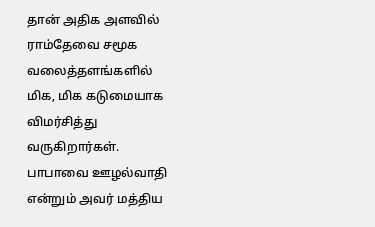தான் அதிக அளவில் ராம்தேவை சமூக வலைத்தளங்களில் மிக, மிக கடுமையாக விமர்சித்து வருகிறார்கள். பாபாவை ஊழல்வாதி என்றும் அவர் மத்திய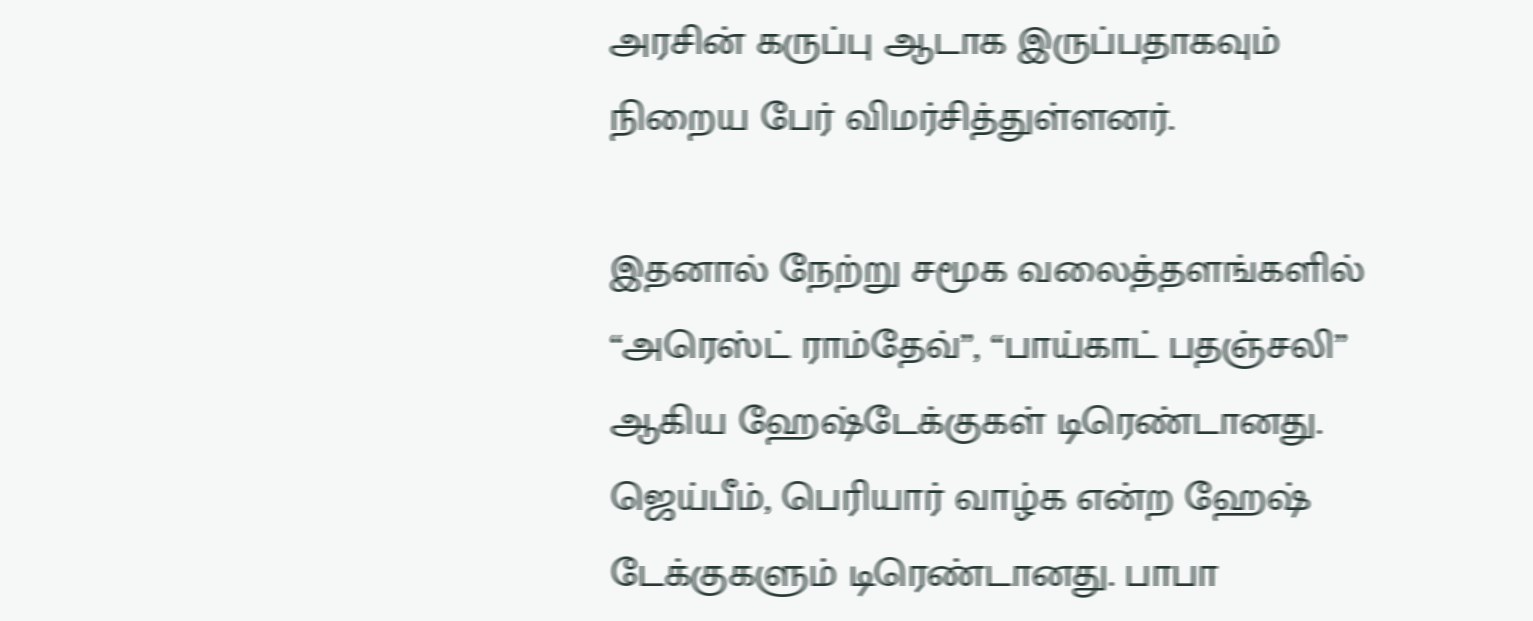அரசின் கருப்பு ஆடாக இருப்பதாகவும் நிறைய பேர் விமர்சித்துள்ளனர்.

இதனால் நேற்று சமூக வலைத்தளங்களில் “அரெஸ்ட் ராம்தேவ்”, “பாய்காட் பதஞ்சலி” ஆகிய ஹேஷ்டேக்குகள் டிரெண்டானது. ஜெய்பீம், பெரியார் வாழ்க என்ற ஹேஷ் டேக்குகளும் டிரெண்டானது. பாபா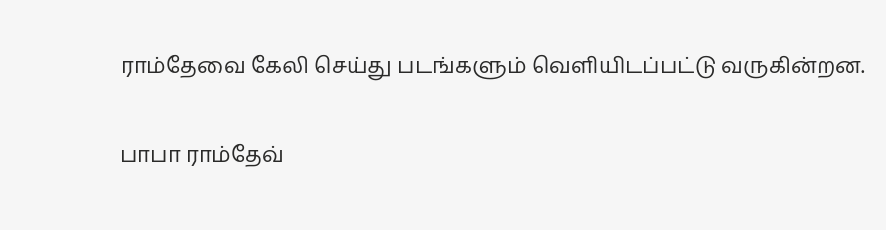ராம்தேவை கேலி செய்து படங்களும் வெளியிடப்பட்டு வருகின்றன.

பாபா ராம்தேவ்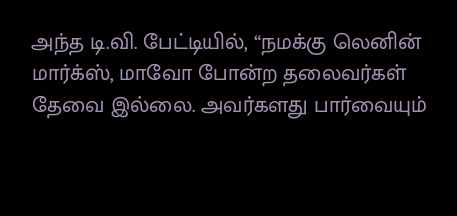அந்த டி.வி. பேட்டியில், “நமக்கு லெனின் மார்க்ஸ், மாவோ போன்ற தலைவர்கள் தேவை இல்லை. அவர்களது பார்வையும்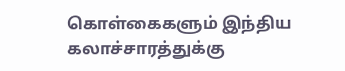கொள்கைகளும் இந்திய கலாச்சாரத்துக்கு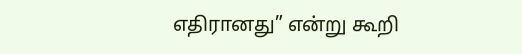எதிரானது” என்று கூறி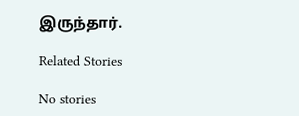இருந்தார்.

Related Stories

No stories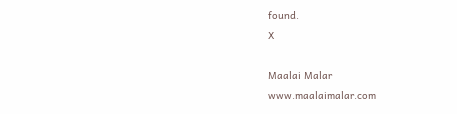found.
X

Maalai Malar
www.maalaimalar.com